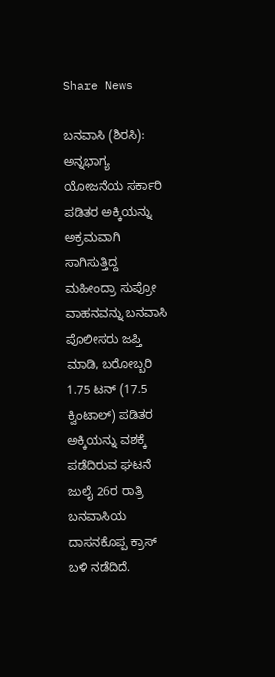Share News

ಬನವಾಸಿ (ಶಿರಸಿ): ಅನ್ನಭಾಗ್ಯ ಯೋಜನೆಯ ಸರ್ಕಾರಿ ಪಡಿತರ ಅಕ್ಕಿಯನ್ನು ಅಕ್ರಮವಾಗಿ ಸಾಗಿಸುತ್ತಿದ್ದ ಮಹೀಂದ್ರಾ ಸುಪ್ರೋ ವಾಹನವನ್ನು ಬನವಾಸಿ ಪೊಲೀಸರು ಜಪ್ತಿ ಮಾಡಿ, ಬರೋಬ್ಬರಿ 1.75 ಟನ್ (17.5 ಕ್ವಿಂಟಾಲ್) ಪಡಿತರ ಅಕ್ಕಿಯನ್ನು ವಶಕ್ಕೆ ಪಡೆದಿರುವ ಘಟನೆ ಜುಲೈ 26ರ ರಾತ್ರಿ ಬನವಾಸಿಯ ದಾಸನಕೊಪ್ಪ ಕ್ರಾಸ್ ಬಳಿ ನಡೆದಿದೆ.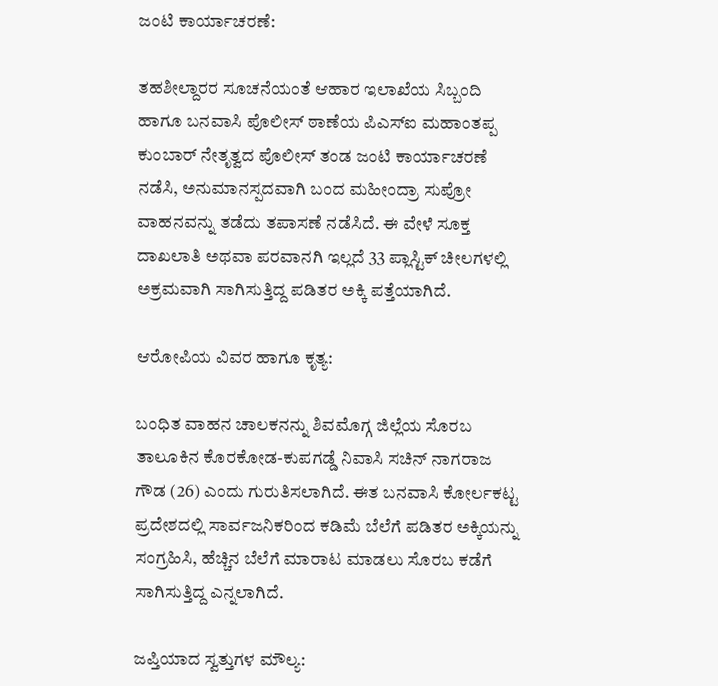ಜಂಟಿ ಕಾರ್ಯಾಚರಣೆ:

ತಹಶೀಲ್ದಾರರ ಸೂಚನೆಯಂತೆ ಆಹಾರ ಇಲಾಖೆಯ ಸಿಬ್ಬಂದಿ ಹಾಗೂ ಬನವಾಸಿ ಪೊಲೀಸ್ ಠಾಣೆಯ ಪಿಎಸ್‌ಐ ಮಹಾಂತಪ್ಪ ಕುಂಬಾರ್ ನೇತೃತ್ವದ ಪೊಲೀಸ್ ತಂಡ ಜಂಟಿ ಕಾರ್ಯಾಚರಣೆ ನಡೆಸಿ, ಅನುಮಾನಸ್ಪದವಾಗಿ ಬಂದ ಮಹೀಂದ್ರಾ ಸುಪ್ರೋ ವಾಹನವನ್ನು ತಡೆದು ತಪಾಸಣೆ ನಡೆಸಿದೆ. ಈ ವೇಳೆ ಸೂಕ್ತ ದಾಖಲಾತಿ ಅಥವಾ ಪರವಾನಗಿ ಇಲ್ಲದೆ 33 ಪ್ಲಾಸ್ಟಿಕ್ ಚೀಲಗಳಲ್ಲಿ ಅಕ್ರಮವಾಗಿ ಸಾಗಿಸುತ್ತಿದ್ದ ಪಡಿತರ ಅಕ್ಕಿ ಪತ್ತೆಯಾಗಿದೆ.

ಆರೋಪಿಯ ವಿವರ ಹಾಗೂ ಕೃತ್ಯ:

ಬಂಧಿತ ವಾಹನ ಚಾಲಕನನ್ನು ಶಿವಮೊಗ್ಗ ಜಿಲ್ಲೆಯ ಸೊರಬ ತಾಲೂಕಿನ ಕೊರಕೋಡ-ಕುಪಗಡ್ಡೆ ನಿವಾಸಿ ಸಚಿನ್ ನಾಗರಾಜ ಗೌಡ (26) ಎಂದು ಗುರುತಿಸಲಾಗಿದೆ. ಈತ ಬನವಾಸಿ ಕೋರ್ಲಕಟ್ಟ ಪ್ರದೇಶದಲ್ಲಿ ಸಾರ್ವಜನಿಕರಿಂದ ಕಡಿಮೆ ಬೆಲೆಗೆ ಪಡಿತರ ಅಕ್ಕಿಯನ್ನು ಸಂಗ್ರಹಿಸಿ, ಹೆಚ್ಚಿನ ಬೆಲೆಗೆ ಮಾರಾಟ ಮಾಡಲು ಸೊರಬ ಕಡೆಗೆ ಸಾಗಿಸುತ್ತಿದ್ದ ಎನ್ನಲಾಗಿದೆ.

ಜಪ್ತಿಯಾದ ಸ್ವತ್ತುಗಳ ಮೌಲ್ಯ: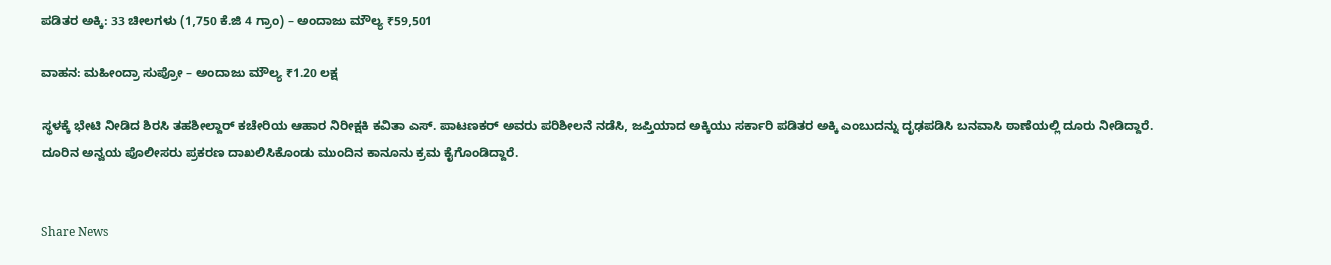ಪಡಿತರ ಅಕ್ಕಿ: 33 ಚೀಲಗಳು (1,750 ಕೆ.ಜಿ 4 ಗ್ರಾಂ) – ಅಂದಾಜು ಮೌಲ್ಯ ₹59,501

ವಾಹನ: ಮಹೀಂದ್ರಾ ಸುಪ್ರೋ – ಅಂದಾಜು ಮೌಲ್ಯ ₹1.20 ಲಕ್ಷ

ಸ್ಥಳಕ್ಕೆ ಭೇಟಿ ನೀಡಿದ ಶಿರಸಿ ತಹಶೀಲ್ದಾರ್ ಕಚೇರಿಯ ಆಹಾರ ನಿರೀಕ್ಷಕಿ ಕವಿತಾ ಎಸ್. ಪಾಟಣಕರ್ ಅವರು ಪರಿಶೀಲನೆ ನಡೆಸಿ, ಜಪ್ತಿಯಾದ ಅಕ್ಕಿಯು ಸರ್ಕಾರಿ ಪಡಿತರ ಅಕ್ಕಿ ಎಂಬುದನ್ನು ದೃಢಪಡಿಸಿ ಬನವಾಸಿ ಠಾಣೆಯಲ್ಲಿ ದೂರು ನೀಡಿದ್ದಾರೆ. ದೂರಿನ ಅನ್ವಯ ಪೊಲೀಸರು ಪ್ರಕರಣ ದಾಖಲಿಸಿಕೊಂಡು ಮುಂದಿನ ಕಾನೂನು ಕ್ರಮ ಕೈಗೊಂಡಿದ್ದಾರೆ.


Share News